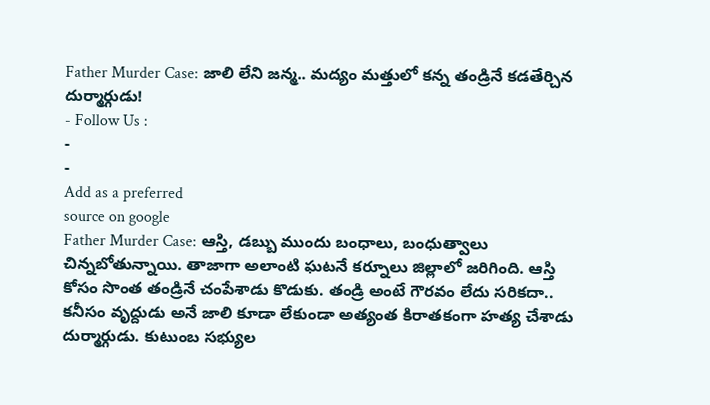Father Murder Case: జాలి లేని జన్మ.. మద్యం మత్తులో కన్న తండ్రినే కడతేర్చిన దుర్మార్గుడు!
- Follow Us :
-
-
Add as a preferred
source on google
Father Murder Case: ఆస్తి, డబ్బు ముందు బంధాలు, బంధుత్వాలు చిన్నబోతున్నాయి. తాజాగా అలాంటి ఘటనే కర్నూలు జిల్లాలో జరిగింది. ఆస్తి కోసం సొంత తండ్రినే చంపేశాడు కొడుకు. తండ్రి అంటే గౌరవం లేదు సరికదా.. కనీసం వృద్దుడు అనే జాలి కూడా లేకుండా అత్యంత కిరాతకంగా హత్య చేశాడు దుర్మార్గుడు. కుటుంబ సభ్యుల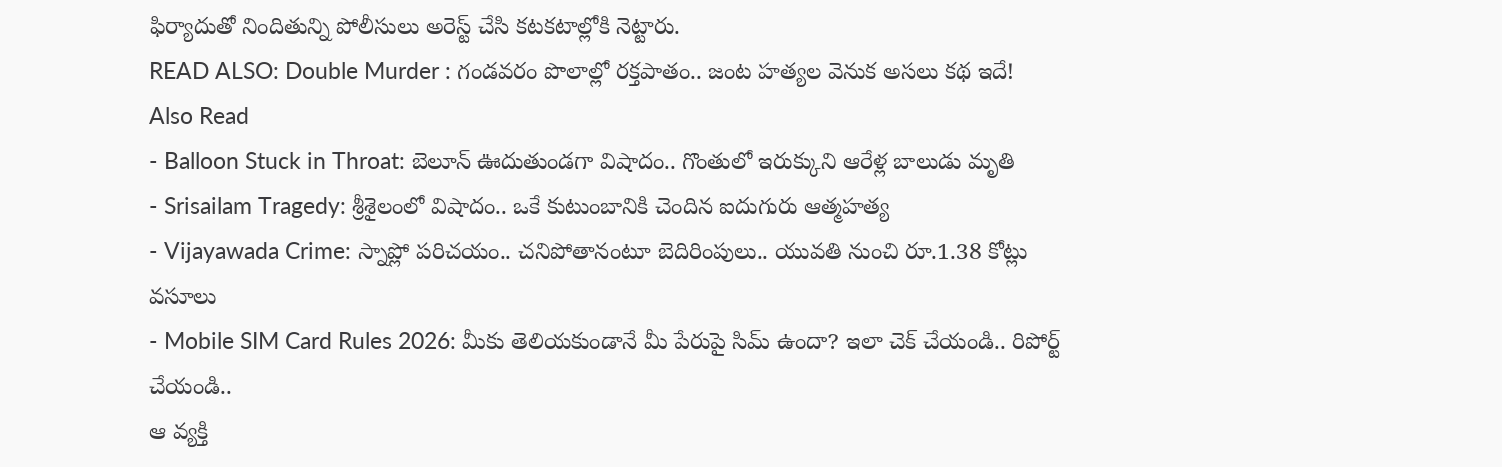ఫిర్యాదుతో నిందితున్ని పోలీసులు అరెస్ట్ చేసి కటకటాల్లోకి నెట్టారు.
READ ALSO: Double Murder : గండవరం పొలాల్లో రక్తపాతం.. జంట హత్యల వెనుక అసలు కథ ఇదే!
Also Read
- Balloon Stuck in Throat: బెలూన్ ఊదుతుండగా విషాదం.. గొంతులో ఇరుక్కుని ఆరేళ్ల బాలుడు మృతి
- Srisailam Tragedy: శ్రీశైలంలో విషాదం.. ఒకే కుటుంబానికి చెందిన ఐదుగురు ఆత్మహత్య
- Vijayawada Crime: స్నాప్లో పరిచయం.. చనిపోతానంటూ బెదిరింపులు.. యువతి నుంచి రూ.1.38 కోట్లు వసూలు
- Mobile SIM Card Rules 2026: మీకు తెలియకుండానే మీ పేరుపై సిమ్ ఉందా? ఇలా చెక్ చేయండి.. రిపోర్ట్ చేయండి..
ఆ వ్యక్తి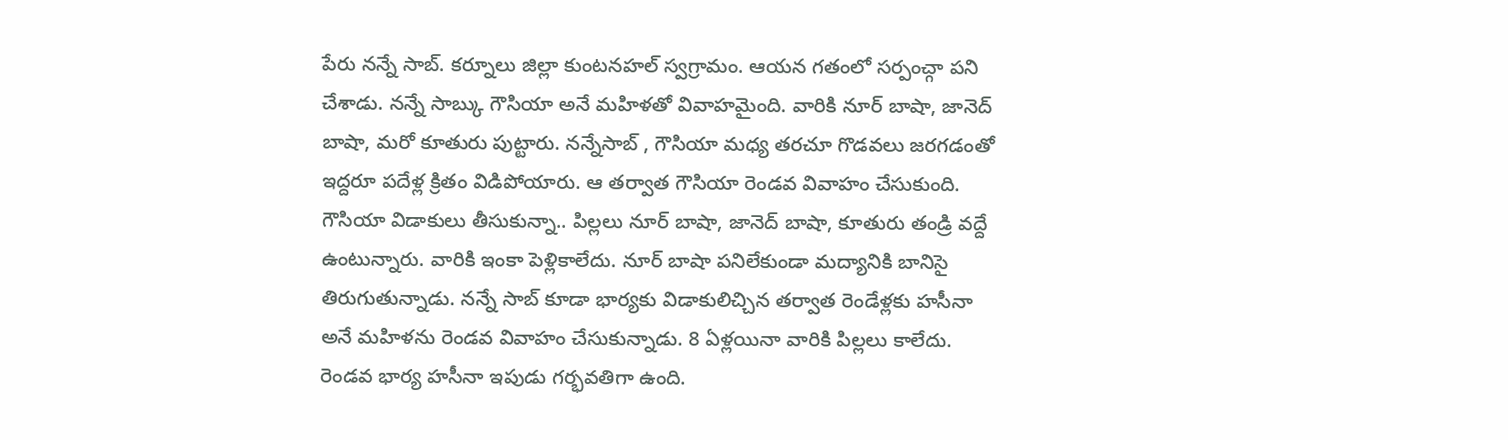పేరు నన్నే సాబ్. కర్నూలు జిల్లా కుంటనహల్ స్వగ్రామం. ఆయన గతంలో సర్పంచ్గా పని చేశాడు. నన్నే సాబ్కు గౌసియా అనే మహిళతో వివాహమైంది. వారికి నూర్ బాషా, జానెద్ బాషా, మరో కూతురు పుట్టారు. నన్నేసాబ్ , గౌసియా మధ్య తరచూ గొడవలు జరగడంతో ఇద్దరూ పదేళ్ల క్రితం విడిపోయారు. ఆ తర్వాత గౌసియా రెండవ వివాహం చేసుకుంది. గౌసియా విడాకులు తీసుకున్నా.. పిల్లలు నూర్ బాషా, జానెద్ బాషా, కూతురు తండ్రి వద్దే ఉంటున్నారు. వారికి ఇంకా పెళ్లికాలేదు. నూర్ బాషా పనిలేకుండా మద్యానికి బానిసై తిరుగుతున్నాడు. నన్నే సాబ్ కూడా భార్యకు విడాకులిచ్చిన తర్వాత రెండేళ్లకు హసీనా అనే మహిళను రెండవ వివాహం చేసుకున్నాడు. 8 ఏళ్లయినా వారికి పిల్లలు కాలేదు. రెండవ భార్య హసీనా ఇపుడు గర్భవతిగా ఉంది.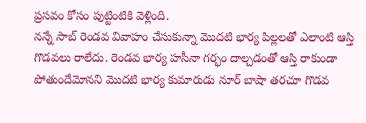ప్రసవం కోసం పుట్టింటికి వెళ్లింది.
నన్నే సాబ్ రెండవ వివాహం చేసుకున్నా మొదటి భార్య పిల్లలతో ఎలాంటి ఆస్తి గొడవలు రాలేదు. రెండవ భార్య హసీనా గర్భం దాల్చడంతో ఆస్తి రాకుండా పోతుందేమోనని మొదటి భార్య కుమారుడు నూర్ బాషా తరచూ గొడవ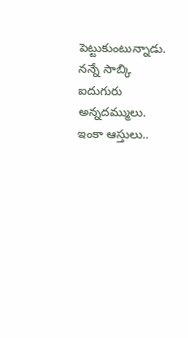పెట్టుకుంటున్నాడు. నన్నే సాబ్కి ఐదుగురు అన్నదమ్ములు. ఇంకా ఆస్తులు..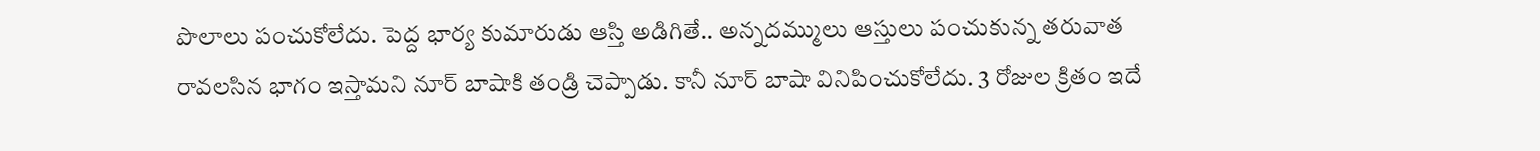పొలాలు పంచుకోలేదు. పెద్ద భార్య కుమారుడు ఆస్తి అడిగితే.. అన్నదమ్ములు ఆస్తులు పంచుకున్న తరువాత రావలసిన భాగం ఇస్తామని నూర్ బాషాకి తండ్రి చెప్పాడు. కానీ నూర్ బాషా వినిపించుకోలేదు. 3 రోజుల క్రితం ఇదే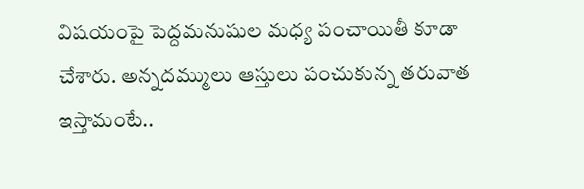విషయంపై పెద్దమనుషుల మధ్య పంచాయితీ కూడా చేశారు. అన్నదమ్ములు ఆస్తులు పంచుకున్న తరువాత ఇస్తామంటే..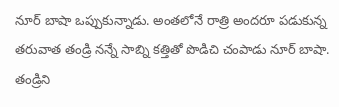నూర్ బాషా ఒప్పుకున్నాడు. అంతలోనే రాత్రి అందరూ పడుకున్న తరువాత తండ్రి నన్నే సాబ్ని కత్తితో పొడిచి చంపాడు నూర్ బాషా. తండ్రిని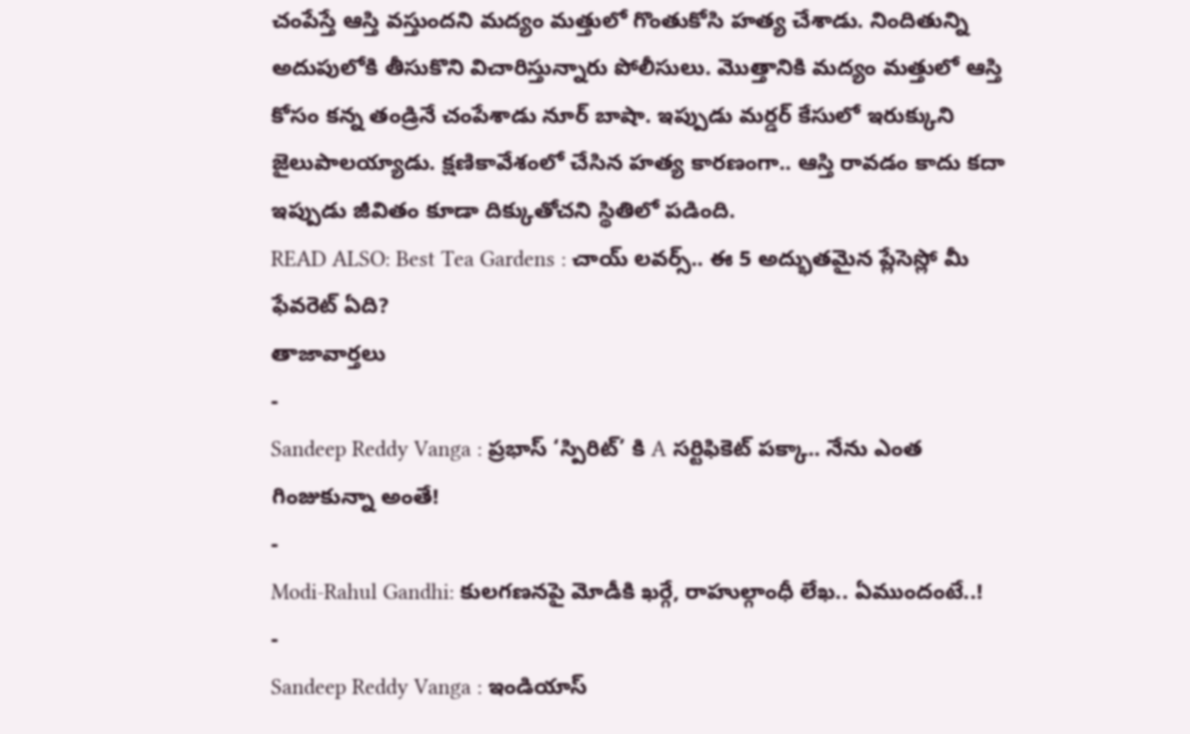చంపేస్తే ఆస్తి వస్తుందని మద్యం మత్తులో గొంతుకోసి హత్య చేశాడు. నిందితున్ని అదుపులోకి తీసుకొని విచారిస్తున్నారు పోలీసులు. మొత్తానికి మద్యం మత్తులో ఆస్తి కోసం కన్న తండ్రినే చంపేశాడు నూర్ బాషా. ఇప్పుడు మర్డర్ కేసులో ఇరుక్కుని జైలుపాలయ్యాడు. క్షణికావేశంలో చేసిన హత్య కారణంగా.. ఆస్తి రావడం కాదు కదా ఇప్పుడు జీవితం కూడా దిక్కుతోచని స్థితిలో పడింది.
READ ALSO: Best Tea Gardens : చాయ్ లవర్స్.. ఈ 5 అద్భుతమైన ప్లేసెస్లో మీ ఫేవరెట్ ఏది?
తాజావార్తలు
-
Sandeep Reddy Vanga : ప్రభాస్ ‘స్పిరిట్’ కి A సర్టిఫికెట్ పక్కా.. నేను ఎంత గింజుకున్నా అంతే!
-
Modi-Rahul Gandhi: కులగణనపై మోడీకి ఖర్గే, రాహుల్గాంధీ లేఖ.. ఏముందంటే..!
-
Sandeep Reddy Vanga : ఇండియాస్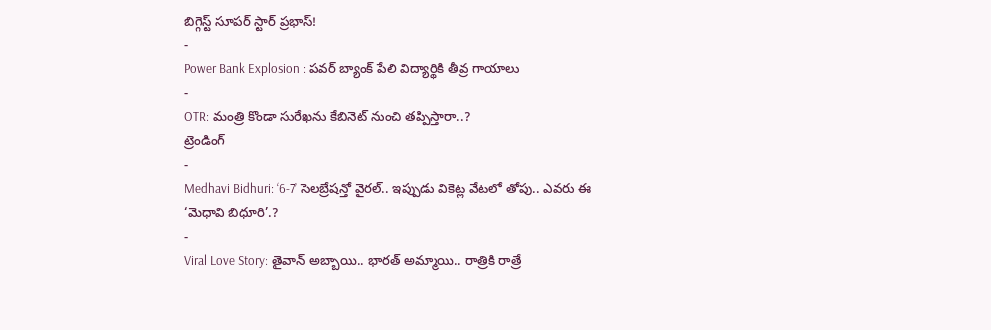బిగ్గెస్ట్ సూపర్ స్టార్ ప్రభాస్!
-
Power Bank Explosion : పవర్ బ్యాంక్ పేలి విద్యార్థికి తీవ్ర గాయాలు
-
OTR: మంత్రి కొండా సురేఖను కేబినెట్ నుంచి తప్పిస్తారా..?
ట్రెండింగ్
-
Medhavi Bidhuri: ‘6-7’ సెలబ్రేషన్తో వైరల్.. ఇప్పుడు వికెట్ల వేటలో తోపు.. ఎవరు ఈ ‘మెధావి బిధూరి’.?
-
Viral Love Story: తైవాన్ అబ్బాయి.. భారత్ అమ్మాయి.. రాత్రికి రాత్రే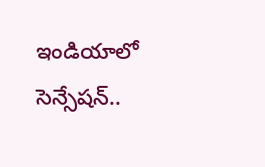ఇండియాలో సెన్సేషన్..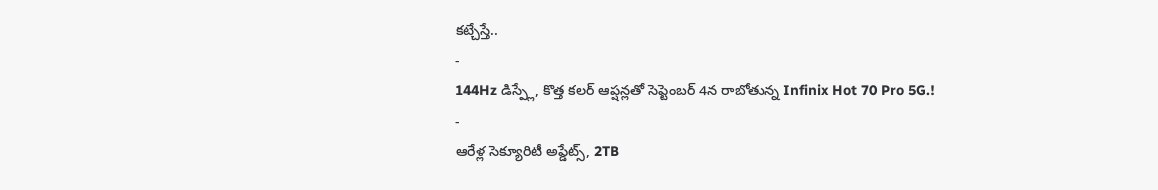కట్చేస్తే..
-
144Hz డిస్ప్లే, కొత్త కలర్ ఆప్షన్లతో సెప్టెంబర్ 4న రాబోతున్న Infinix Hot 70 Pro 5G.!
-
ఆరేళ్ల సెక్యూరిటీ అప్డేట్స్, 2TB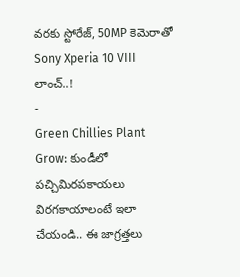వరకు స్టోరేజ్, 50MP కెమెరాతో Sony Xperia 10 VIII లాంచ్..!
-
Green Chillies Plant Grow: కుండీలో పచ్చిమిరపకాయలు విరగకాయాలంటే ఇలా చేయండి.. ఈ జాగ్రత్తలు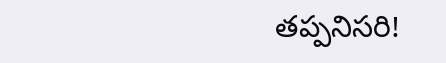తప్పనిసరి!